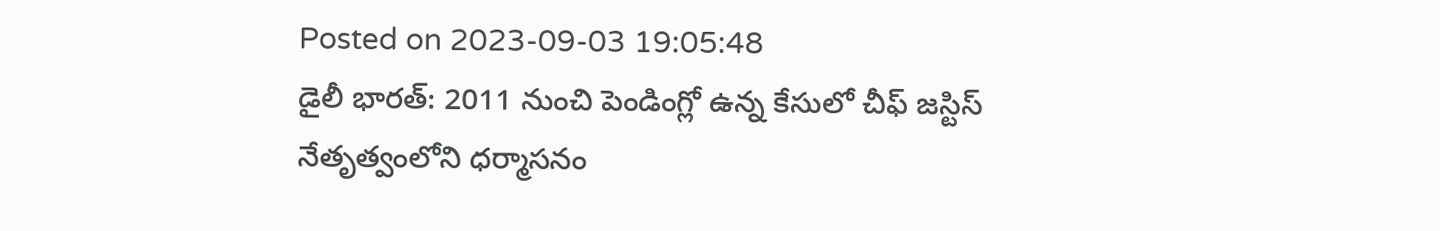Posted on 2023-09-03 19:05:48
డైలీ భారత్: 2011 నుంచి పెండింగ్లో ఉన్న కేసులో చీఫ్ జస్టిస్ నేతృత్వంలోని ధర్మాసనం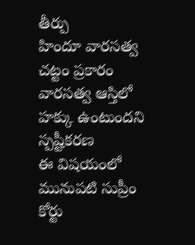తీర్పు
హిందూ వారసత్వ చట్టం ప్రకారం వారసత్వ ఆస్తిలో హక్కు ఉంటుందని స్పష్టీకరణ
ఈ విషయంలో మునుపటి సుప్రీం కోర్టు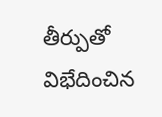తీర్పుతో విభేదించిన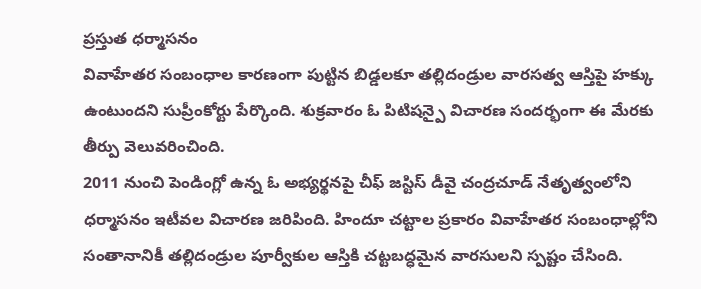ప్రస్తుత ధర్మాసనం
వివాహేతర సంబంధాల కారణంగా పుట్టిన బిడ్డలకూ తల్లిదండ్రుల వారసత్వ ఆస్తిపై హక్కు ఉంటుందని సుప్రీంకోర్టు పేర్కొంది. శుక్రవారం ఓ పిటిషన్పై విచారణ సందర్భంగా ఈ మేరకు తీర్పు వెలువరించింది.
2011 నుంచి పెండింగ్లో ఉన్న ఓ అభ్యర్థనపై చీఫ్ జస్టిస్ డీవై చంద్రచూడ్ నేతృత్వంలోని ధర్మాసనం ఇటీవల విచారణ జరిపింది. హిందూ చట్టాల ప్రకారం వివాహేతర సంబంధాల్లోని సంతానానికీ తల్లిదండ్రుల పూర్వీకుల ఆస్తికి చట్టబద్ధమైన వారసులని స్పష్టం చేసింది.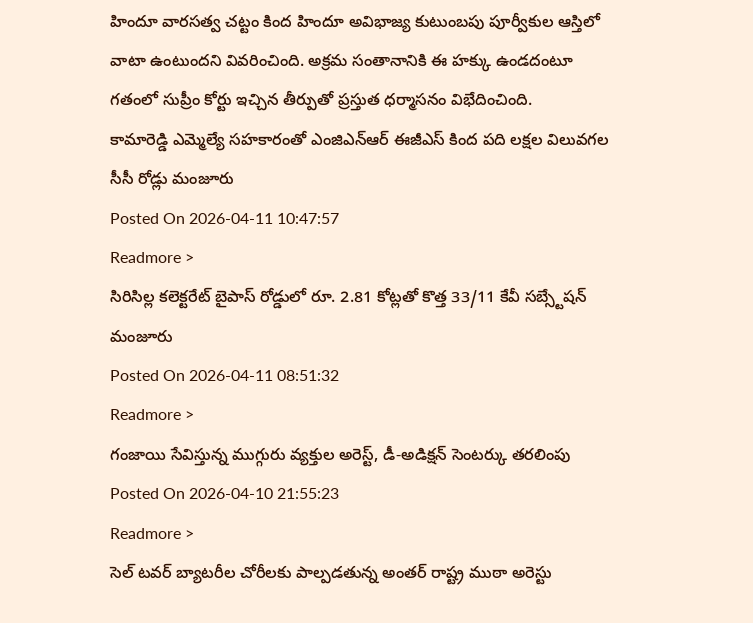హిందూ వారసత్వ చట్టం కింద హిందూ అవిభాజ్య కుటుంబపు పూర్వీకుల ఆస్తిలో వాటా ఉంటుందని వివరించింది. అక్రమ సంతానానికి ఈ హక్కు ఉండదంటూ గతంలో సుప్రీం కోర్టు ఇచ్చిన తీర్పుతో ప్రస్తుత ధర్మాసనం విభేదించింది.
కామారెడ్డి ఎమ్మెల్యే సహకారంతో ఎంజిఎన్ఆర్ ఈజీఎస్ కింద పది లక్షల విలువగల సీసీ రోడ్లు మంజూరు
Posted On 2026-04-11 10:47:57
Readmore >
సిరిసిల్ల కలెక్టరేట్ బైపాస్ రోడ్డులో రూ. 2.81 కోట్లతో కొత్త 33/11 కేవీ సబ్స్టేషన్ మంజూరు
Posted On 2026-04-11 08:51:32
Readmore >
గంజాయి సేవిస్తున్న ముగ్గురు వ్యక్తుల అరెస్ట్, డీ-అడిక్షన్ సెంటర్కు తరలింపు
Posted On 2026-04-10 21:55:23
Readmore >
సెల్ టవర్ బ్యాటరీల చోరీలకు పాల్పడతున్న అంతర్ రాష్ట్ర ముఠా అరెస్టు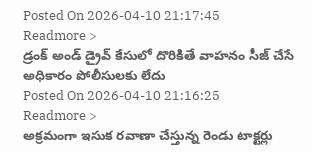Posted On 2026-04-10 21:17:45
Readmore >
డ్రంక్ అండ్ డ్రైవ్ కేసులో దొరికితే వాహనం సీజ్ చేసే అధికారం పోలీసులకు లేదు
Posted On 2026-04-10 21:16:25
Readmore >
అక్రమంగా ఇసుక రవాణా చేస్తున్న రెండు టాక్టర్లు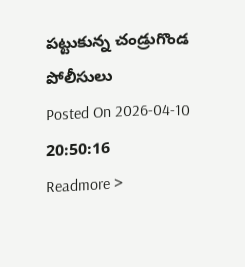పట్టుకున్న చండ్రుగొండ పోలీసులు
Posted On 2026-04-10 20:50:16
Readmore >